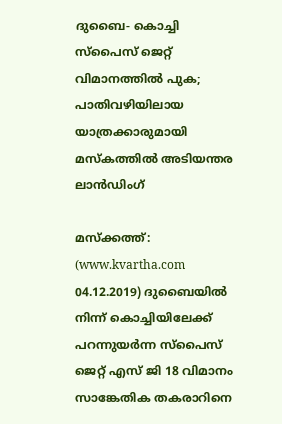ദുബൈ- കൊച്ചി സ്‌പൈസ് ജെറ്റ് വിമാനത്തില്‍ പുക; പാതിവഴിയിലായ യാത്രക്കാരുമായി മസ്‌കത്തില്‍ അടിയന്തര ലാന്‍ഡിംഗ്

മസ്‌ക്കത്ത്‌: (www.kvartha.com 04.12.2019) ദുബൈയില്‍ നിന്ന് കൊച്ചിയിലേക്ക് പറന്നുയര്‍ന്ന സ്‌പൈസ് ജെറ്റ് എസ് ജി 18 വിമാനം സാങ്കേതിക തകരാറിനെ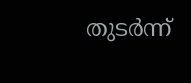തുടര്‍ന്ന്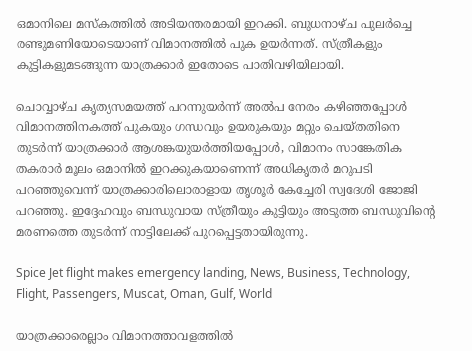ഒമാനിലെ മസ്‌കത്തില്‍ അടിയന്തരമായി ഇറക്കി. ബുധനാഴ്ച പുലര്‍ച്ചെ രണ്ടുമണിയോടെയാണ് വിമാനത്തില്‍ പുക ഉയര്‍ന്നത്. സ്ത്രീകളും കുട്ടികളുമടങ്ങുന്ന യാത്രക്കാര്‍ ഇതോടെ പാതിവഴിയിലായി.

ചൊവ്വാഴ്ച കൃത്യസമയത്ത് പറന്നുയര്‍ന്ന് അല്‍പ നേരം കഴിഞ്ഞപ്പോള്‍ വിമാനത്തിനകത്ത് പുകയും ഗന്ധവും ഉയരുകയും മറ്റും ചെയ്തതിനെ തുടര്‍ന്ന് യാത്രക്കാര്‍ ആശങ്കയുയര്‍ത്തിയപ്പോള്‍, വിമാനം സാങ്കേതിക തകരാര്‍ മൂലം ഒമാനില്‍ ഇറക്കുകയാണെന്ന് അധികൃതര്‍ മറുപടി പറഞ്ഞുവെന്ന് യാത്രക്കാരിലൊരാളായ തൃശൂര്‍ കേച്ചേരി സ്വദേശി ജോജി പറഞ്ഞു. ഇദ്ദേഹവും ബന്ധുവായ സ്ത്രീയും കുട്ടിയും അടുത്ത ബന്ധുവിന്റെ മരണത്തെ തുടര്‍ന്ന് നാട്ടിലേക്ക് പുറപ്പെട്ടതായിരുന്നു.

Spice Jet flight makes emergency landing, News, Business, Technology, Flight, Passengers, Muscat, Oman, Gulf, World

യാത്രക്കാരെല്ലാം വിമാനത്താവളത്തില്‍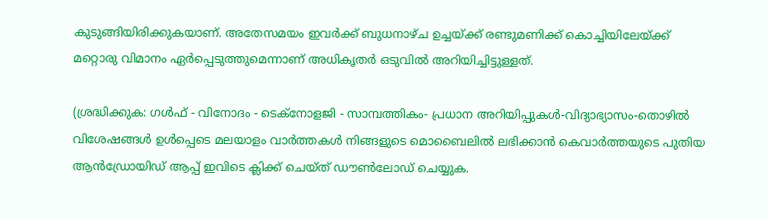കുടുങ്ങിയിരിക്കുകയാണ്. അതേസമയം ഇവര്‍ക്ക് ബുധനാഴ്ച ഉച്ചയ്ക്ക് രണ്ടുമണിക്ക് കൊച്ചിയിലേയ്ക്ക് മറ്റൊരു വിമാനം ഏര്‍പ്പെടുത്തുമെന്നാണ് അധികൃതര്‍ ഒടുവില്‍ അറിയിച്ചിട്ടുള്ളത്.

(ശ്രദ്ധിക്കുക: ഗൾഫ് - വിനോദം - ടെക്നോളജി - സാമ്പത്തികം- പ്രധാന അറിയിപ്പുകൾ-വിദ്യാഭ്യാസം-തൊഴിൽ വിശേഷങ്ങൾ ഉൾപ്പെടെ മലയാളം വാർത്തകൾ നിങ്ങളുടെ മൊബൈലിൽ ലഭിക്കാൻ കെവാർത്തയുടെ പുതിയ ആൻഡ്രോയിഡ് ആപ്പ് ഇവിടെ ക്ലിക്ക് ചെയ്ത് ഡൗൺലോഡ് ചെയ്യുക.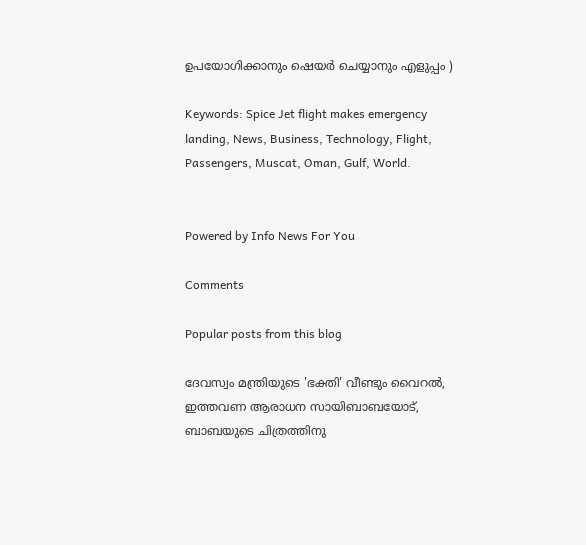ഉപയോഗിക്കാനും ഷെയർ ചെയ്യാനും എളുപ്പം )

Keywords: Spice Jet flight makes emergency landing, News, Business, Technology, Flight, Passengers, Muscat, Oman, Gulf, World.


Powered by Info News For You

Comments

Popular posts from this blog

ദേവസ്വം മന്ത്രിയുടെ 'ഭക്തി' വീണ്ടും വൈറല്‍, ഇത്തവണ ആരാധന സായിബാബയോട്, ബാബയുടെ ചിത്രത്തിനു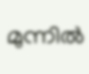മുന്നില്‍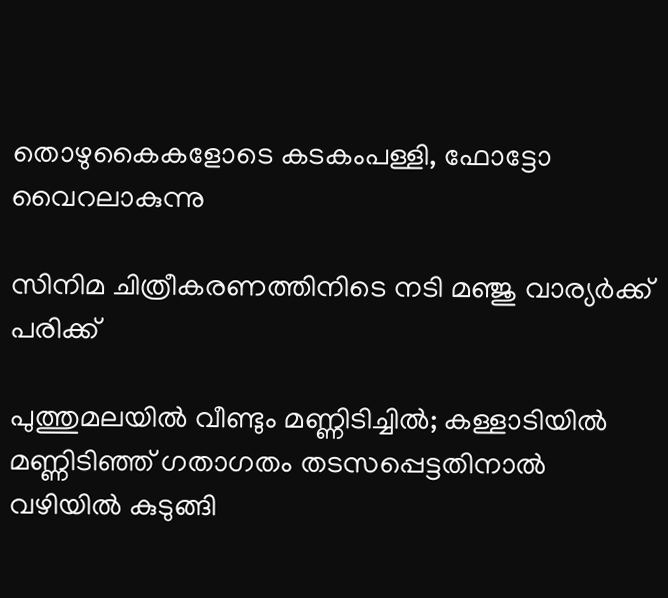തൊഴുകൈകളോടെ കടകംപള്ളി, ഫോട്ടോ വൈറലാകുന്നു

സിനിമ ചിത്രീകരണത്തിനിടെ നടി മഞ്ജു വാര്യര്‍ക്ക് പരിക്ക്

പുത്തുമലയില്‍ വീണ്ടും മണ്ണിടിച്ചില്‍; കള്ളാടിയില്‍ മണ്ണിടിഞ്ഞ് ഗതാഗതം തടസപ്പെട്ടതിനാല്‍ വഴിയില്‍ കുടുങ്ങി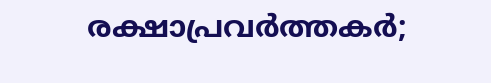രക്ഷാപ്രവര്‍ത്തകര്‍;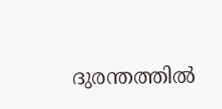ദുരന്തത്തില്‍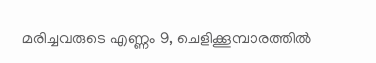മരിച്ചവരുടെ എണ്ണം 9, ചെളിക്കൂമ്പാരത്തില്‍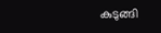കുടുങ്ങി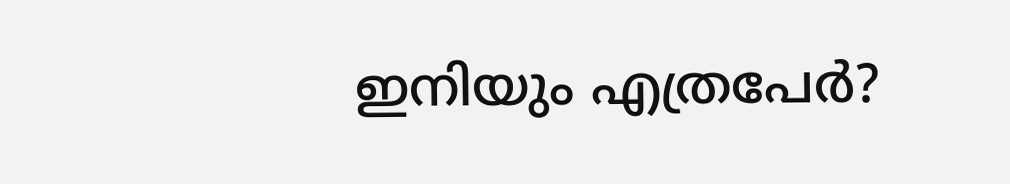ഇനിയും എത്രപേര്‍?